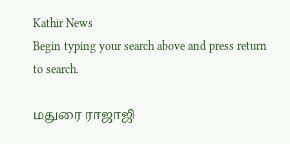Kathir News
Begin typing your search above and press return to search.

மதுரை ராஜாஜி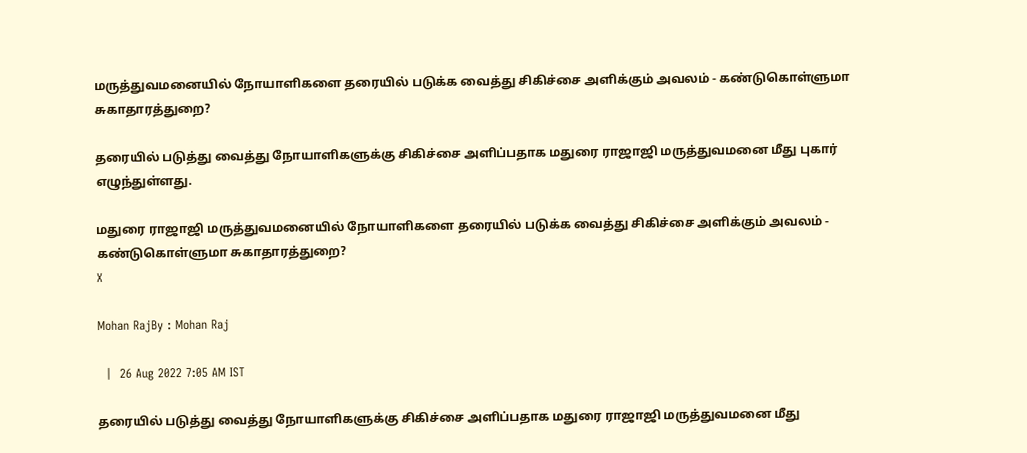மருத்துவமனையில் நோயாளிகளை தரையில் படுக்க வைத்து சிகிச்சை அளிக்கும் அவலம் - கண்டுகொள்ளுமா சுகாதாரத்துறை?

தரையில் படுத்து வைத்து நோயாளிகளுக்கு சிகிச்சை அளிப்பதாக மதுரை ராஜாஜி மருத்துவமனை மீது புகார் எழுந்துள்ளது.

மதுரை ராஜாஜி மருத்துவமனையில் நோயாளிகளை தரையில் படுக்க வைத்து சிகிச்சை அளிக்கும் அவலம் - கண்டுகொள்ளுமா சுகாதாரத்துறை?
X

Mohan RajBy : Mohan Raj

  |  26 Aug 2022 7:05 AM IST

தரையில் படுத்து வைத்து நோயாளிகளுக்கு சிகிச்சை அளிப்பதாக மதுரை ராஜாஜி மருத்துவமனை மீது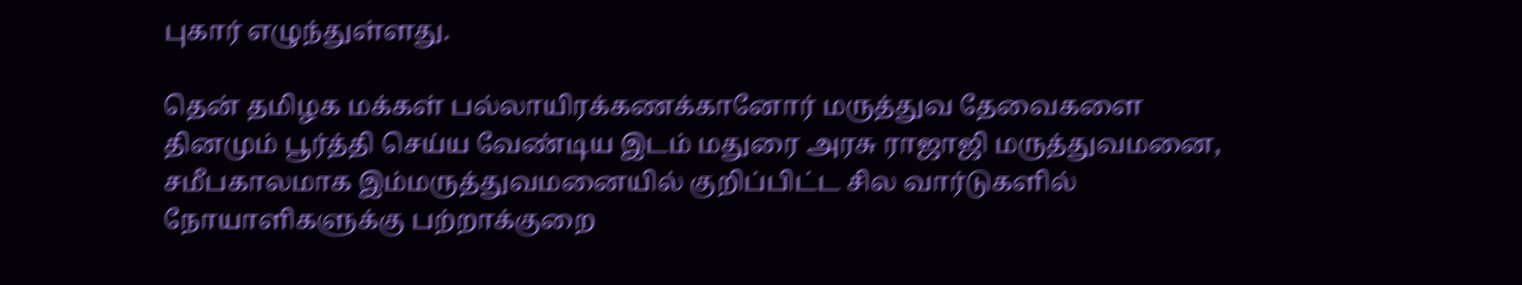புகார் எழுந்துள்ளது.

தென் தமிழக மக்கள் பல்லாயிரக்கணக்கானோர் மருத்துவ தேவைகளை தினமும் பூர்த்தி செய்ய வேண்டிய இடம் மதுரை அரசு ராஜாஜி மருத்துவமனை, சமீபகாலமாக இம்மருத்துவமனையில் குறிப்பிட்ட சில வார்டுகளில் நோயாளிகளுக்கு பற்றாக்குறை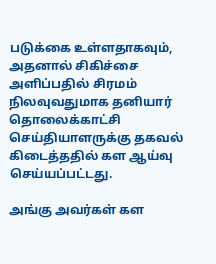படுக்கை உள்ளதாகவும், அதனால் சிகிச்சை அளிப்பதில் சிரமம் நிலவுவதுமாக தனியார் தொலைக்காட்சி செய்தியாளருக்கு தகவல் கிடைத்ததில் கள ஆய்வு செய்யப்பட்டது.

அங்கு அவர்கள் கள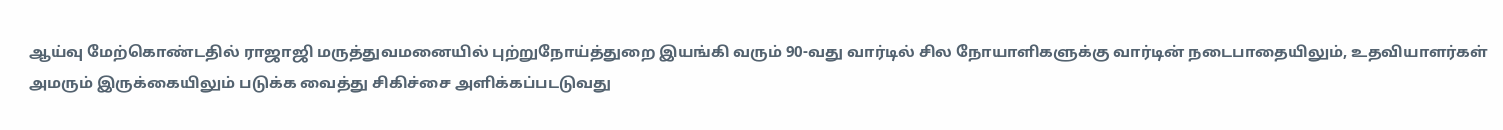ஆய்வு மேற்கொண்டதில் ராஜாஜி மருத்துவமனையில் புற்றுநோய்த்துறை இயங்கி வரும் 90-வது வார்டில் சில நோயாளிகளுக்கு வார்டின் நடைபாதையிலும், உதவியாளர்கள் அமரும் இருக்கையிலும் படுக்க வைத்து சிகிச்சை அளிக்கப்படடுவது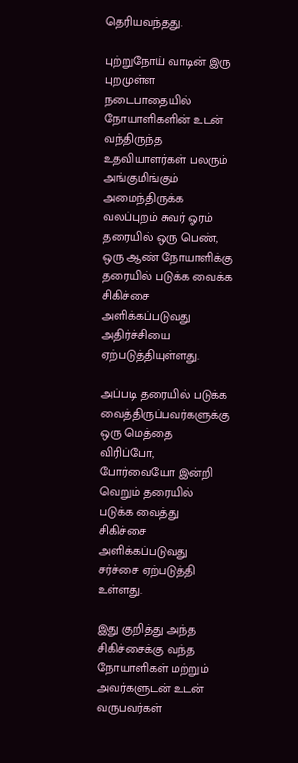தெரியவந்தது.

புற்றுநோய் வாடின் இரு புறமுள்ள நடைபாதையில் நோயாளிகளின் உடன் வந்திருந்த உதவியாளர்கள் பலரும் அங்குமிங்கும் அமைந்திருக்க வலப்புறம் சுவர் ஓரம் தரையில் ஒரு பெண், ஒரு ஆண் நோயாளிக்கு தரையில் படுக்க வைக்க சிகிச்சை அளிக்கப்படுவது அதிர்ச்சியை ஏற்படுத்தியுள்ளது.

அப்படி தரையில் படுக்க வைத்திருப்பவர்களுக்கு ஒரு மெத்தை விரிப்போ, போர்வையோ இன்றி வெறும் தரையில் படுக்க வைத்து சிகிச்சை அளிக்கப்படுவது சர்ச்சை ஏற்படுத்தி உள்ளது.

இது குறித்து அந்த சிகிச்சைக்கு வந்த நோயாளிகள் மற்றும் அவர்களுடன் உடன் வருபவர்கள்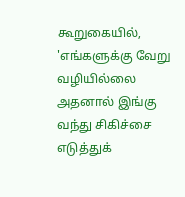கூறுகையில், 'எங்களுக்கு வேறு வழியில்லை அதனால் இங்கு வந்து சிகிச்சை எடுத்துக்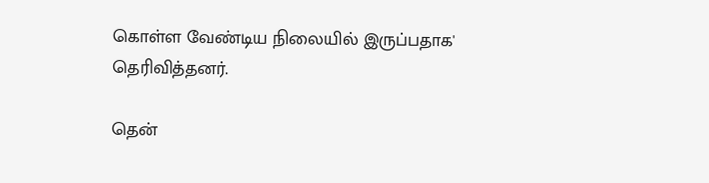கொள்ள வேண்டிய நிலையில் இருப்பதாக' தெரிவித்தனர்.

தென்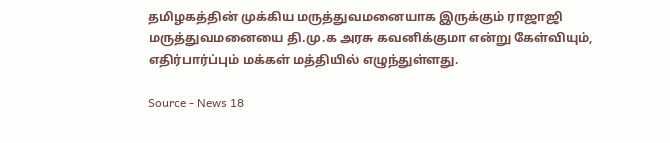தமிழகத்தின் முக்கிய மருத்துவமனையாக இருக்கும் ராஜாஜி மருத்துவமனையை தி.மு.க அரசு கவனிக்குமா என்று கேள்வியும், எதிர்பார்ப்பும் மக்கள் மத்தியில் எழுந்துள்ளது.

Source - News 18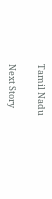Tamil Nadu

Next Story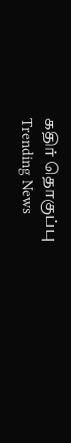கதிர் தொகுப்பு
Trending News